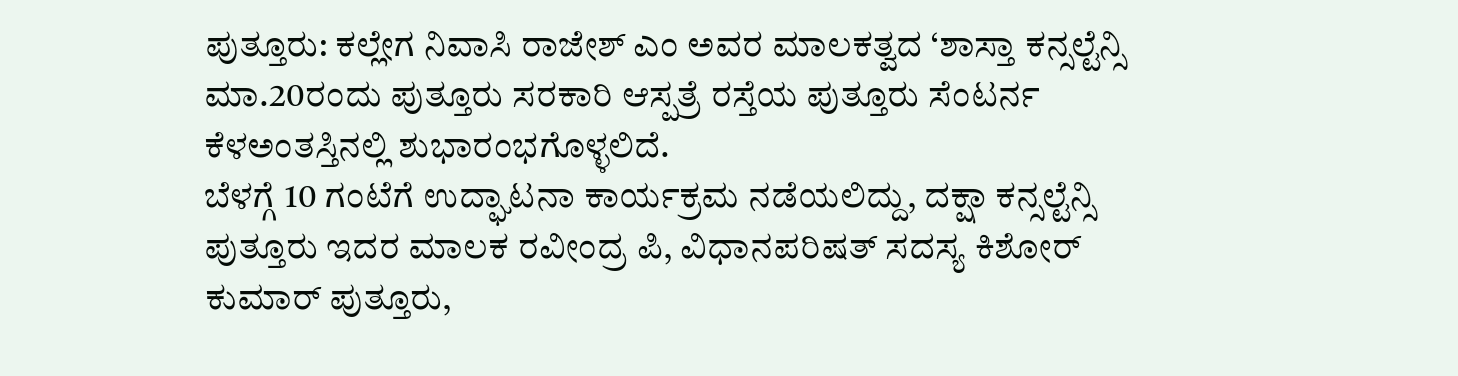ಪುತ್ತೂರು: ಕಲ್ಲೇಗ ನಿವಾಸಿ ರಾಜೇಶ್ ಎಂ ಅವರ ಮಾಲಕತ್ವದ ‘ಶಾಸ್ತಾ ಕನ್ಸಲ್ಟೆನ್ಸಿ ಮಾ.20ರಂದು ಪುತ್ತೂರು ಸರಕಾರಿ ಆಸ್ಪತ್ರೆ ರಸ್ತೆಯ ಪುತ್ತೂರು ಸೆಂಟರ್ನ ಕೆಳಅಂತಸ್ತಿನಲ್ಲಿ ಶುಭಾರಂಭಗೊಳ್ಳಲಿದೆ.
ಬೆಳಗ್ಗೆ 10 ಗಂಟೆಗೆ ಉದ್ಘಾಟನಾ ಕಾರ್ಯಕ್ರಮ ನಡೆಯಲಿದ್ದು, ದಕ್ಷಾ ಕನ್ಸಲ್ಟೆನ್ಸಿ ಪುತ್ತೂರು ಇದರ ಮಾಲಕ ರವೀಂದ್ರ ಪಿ, ವಿಧಾನಪರಿಷತ್ ಸದಸ್ಯ ಕಿಶೋರ್ ಕುಮಾರ್ ಪುತ್ತೂರು,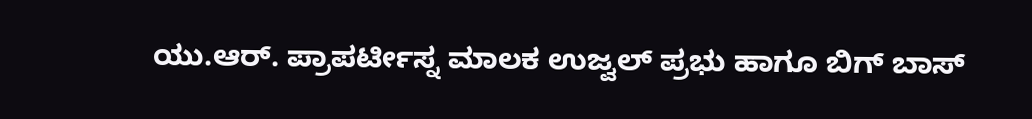ಯು.ಆರ್. ಪ್ರಾಪರ್ಟೀಸ್ನ ಮಾಲಕ ಉಜ್ವಲ್ ಪ್ರಭು ಹಾಗೂ ಬಿಗ್ ಬಾಸ್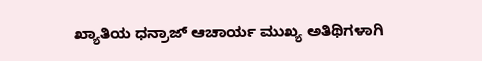ಖ್ಯಾತಿಯ ಧನ್ರಾಜ್ ಆಚಾರ್ಯ ಮುಖ್ಯ ಅತಿಥಿಗಳಾಗಿ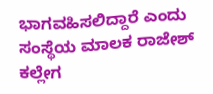ಭಾಗವಹಿಸಲಿದ್ದಾರೆ ಎಂದು ಸಂಸ್ಥೆಯ ಮಾಲಕ ರಾಜೇಶ್ ಕಲ್ಲೇಗ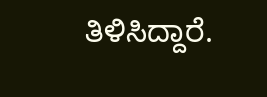ತಿಳಿಸಿದ್ದಾರೆ.